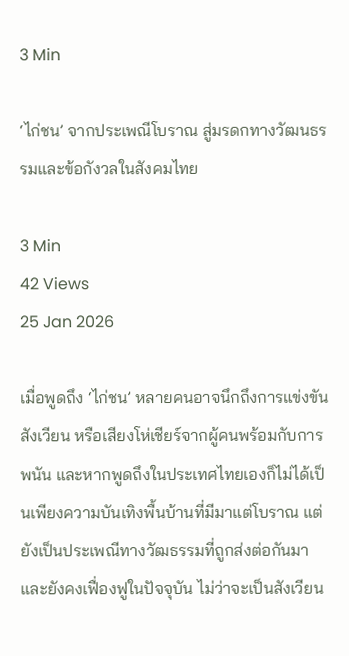3 Min

‘ไก่ชน’ จากประเพณีโบราณ สู่มรดกทางวัฒนธรรมและข้อกังวลในสังคมไทย

3 Min
42 Views
25 Jan 2026

เมื่อพูดถึง ‘ไก่ชน’ หลายคนอาจนึกถึงการแข่งขัน สังเวียน หรือเสียงโห่เชียร์จากผู้คนพร้อมกับการพนัน และหากพูดถึงในประเทศไทยเองก็ไม่ได้เป็นเพียงความบันเทิงพื้นบ้านที่มีมาแต่โบราณ แต่ยังเป็นประเพณีทางวัฒธรรมที่ถูกส่งต่อกันมาและยังคงเฟื่องฟูในปัจจุบัน ไม่ว่าจะเป็นสังเวียน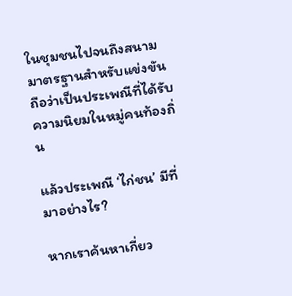ในชุมชนไปจนถึงสนามมาตรฐานสำหรับแข่งขัน ถือว่าเป็นประเพณีที่ได้รับความนิยมในหมู่คนท้องถิ่น

แล้วประเพณี ‘ไก่ชน’ มีที่มาอย่างไร?

หากเราค้นหาเกี่ยว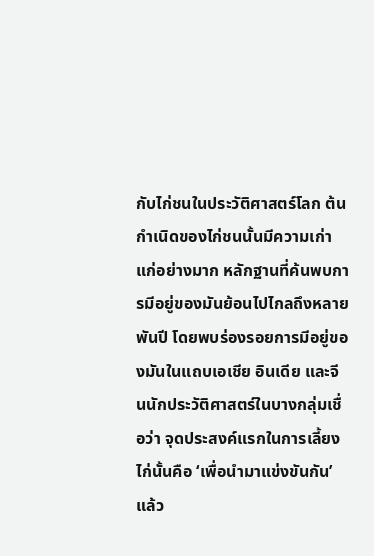กับไก่ชนในประวัติศาสตร์โลก ต้นกำเนิดของไก่ชนนั้นมีความเก่าแก่อย่างมาก หลักฐานที่ค้นพบการมีอยู่ของมันย้อนไปไกลถึงหลายพันปี โดยพบร่องรอยการมีอยู่ของมันในแถบเอเชีย อินเดีย และจีนนักประวัติศาสตร์ในบางกลุ่มเชื่อว่า จุดประสงค์แรกในการเลี้ยงไก่นั้นคือ ‘เพื่อนำมาแข่งขันกัน’ แล้ว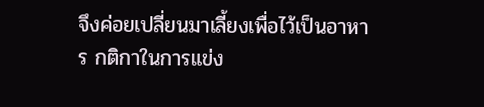จึงค่อยเปลี่ยนมาเลี้ยงเพื่อไว้เป็นอาหาร กติกาในการแข่ง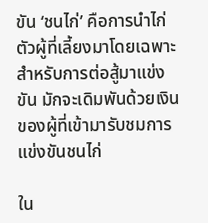ขัน ‘ชนไก่’ คือการนำไก่ตัวผู้ที่เลี้ยงมาโดยเฉพาะสำหรับการต่อสู้มาแข่งขัน มักจะเดิมพันด้วยเงินของผู้ที่เข้ามารับชมการแข่งขันชนไก่

ใน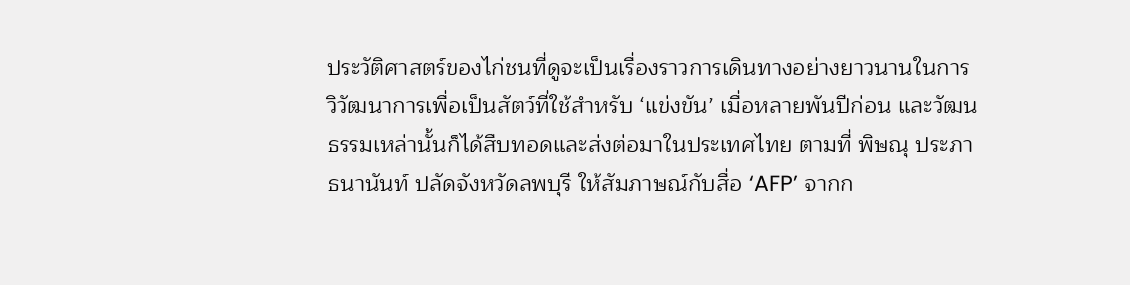ประวัติศาสตร์ของไก่ชนที่ดูจะเป็นเรื่องราวการเดินทางอย่างยาวนานในการวิวัฒนาการเพื่อเป็นสัตว์ที่ใช้สำหรับ ‘แข่งขัน’ เมื่อหลายพันปีก่อน และวัฒนธรรมเหล่านั้นก็ได้สืบทอดและส่งต่อมาในประเทศไทย ตามที่ พิษณุ ประภาธนานันท์ ปลัดจังหวัดลพบุรี ให้สัมภาษณ์กับสื่อ ‘AFP’ จากก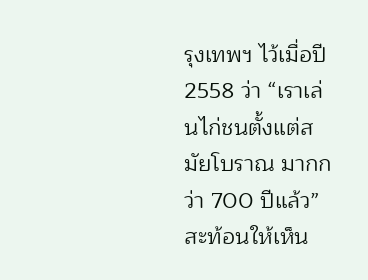รุงเทพฯ ไว้เมื่อปี 2558 ว่า “เราเล่นไก่ชนตั้งแต่สมัยโบราณ มากกว่า 700 ปีแล้ว” สะท้อนให้เห็น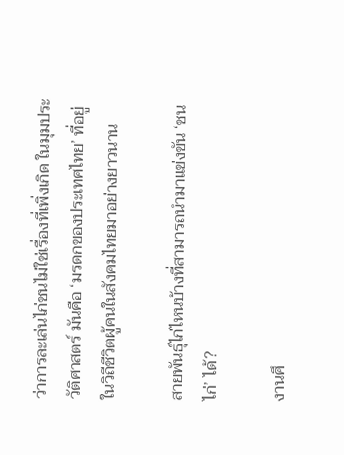ว่าการละเล่นไก่ชนไม่ใช่เรื่องที่เพิ่งเกิด ในมุมประวัติศาสตร์ มันคือ ‘มรดกของประเทศไทย’ ที่อยู่ในวิถีชีวิตผู้คนในสังคมไทยมาอย่างยาวนาน

สายพันธุ์ไก่ไหนบ้างที่สามารถนำมาแข่งขัน ‘ชนไก่’ ได้?

งานศึ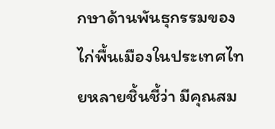กษาด้านพันธุกรรมของไก่พื้นเมืองในประเทศไทยหลายชิ้นชี้ว่า มีคุณสม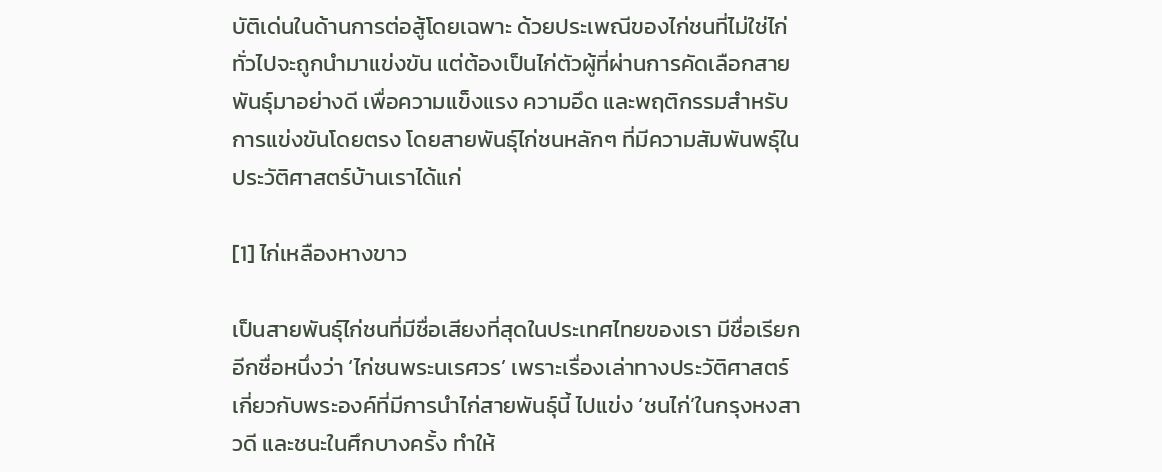บัติเด่นในด้านการต่อสู้โดยเฉพาะ ด้วยประเพณีของไก่ชนที่ไม่ใช่ไก่ทั่วไปจะถูกนำมาแข่งขัน แต่ต้องเป็นไก่ตัวผู้ที่ผ่านการคัดเลือกสายพันธุ์มาอย่างดี เพื่อความแข็งแรง ความอึด และพฤติกรรมสำหรับการแข่งขันโดยตรง โดยสายพันธุ์ไก่ชนหลักๆ ที่มีความสัมพันพธุ์ในประวัติศาสตร์บ้านเราได้แก่

[1] ไก่เหลืองหางขาว

เป็นสายพันธุ์ไก่ชนที่มีชื่อเสียงที่สุดในประเทศไทยของเรา มีชื่อเรียกอีกชื่อหนึ่งว่า ‘ไก่ชนพระนเรศวร’ เพราะเรื่องเล่าทางประวัติศาสตร์เกี่ยวกับพระองค์ที่มีการนำไก่สายพันธุ์นี้ ไปแข่ง ‘ชนไก่’ในกรุงหงสาวดี และชนะในศึกบางครั้ง ทำให้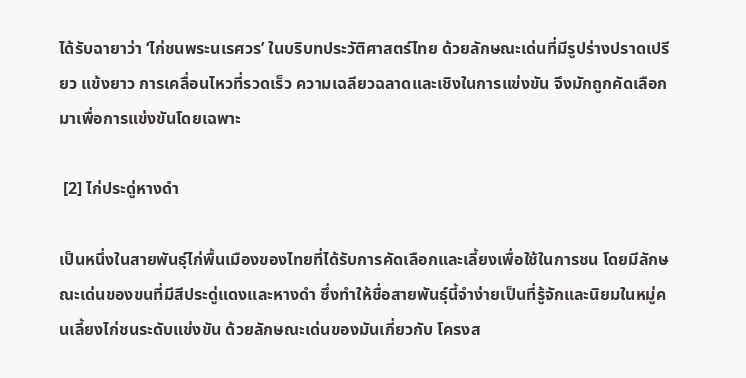ได้รับฉายาว่า ‘ไก่ชนพระนเรศวร’ ในบริบทประวัติศาสตร์ไทย ด้วยลักษณะเด่นที่มีรูปร่างปราดเปรียว แข้งยาว การเคลื่อนไหวที่รวดเร็ว ความเฉลียวฉลาดและเชิงในการแข่งขัน จึงมักถูกคัดเลือกมาเพื่อการแข่งขันโดยเฉพาะ

 [2] ไก่ประดู่หางดำ

เป็นหนึ่งในสายพันธุ์ไก่พื้นเมืองของไทยที่ได้รับการคัดเลือกและเลี้ยงเพื่อใช้ในการชน โดยมีลักษณะเด่นของขนที่มีสีประดู่แดงและหางดำ ซึ่งทำให้ชื่อสายพันธุ์นี้จำง่ายเป็นที่รู้จักและนิยมในหมู่คนเลี้ยงไก่ชนระดับแข่งขัน ด้วยลักษณะเด่นของมันเกี่ยวกับ โครงส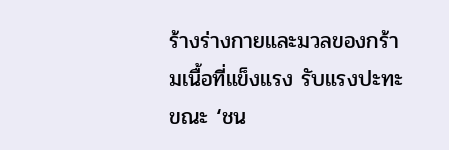ร้างร่างกายและมวลของกร้ามเนื้อที่แข็งแรง รับแรงปะทะขณะ ‘ชน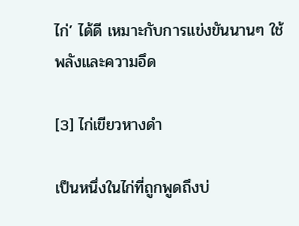ไก่’ ได้ดี เหมาะกับการแข่งขันนานๆ ใช้พลังและความอึด

[3] ไก่เขียวหางดำ

เป็นหนึ่งในไก่ที่ถูกพูดถึงบ่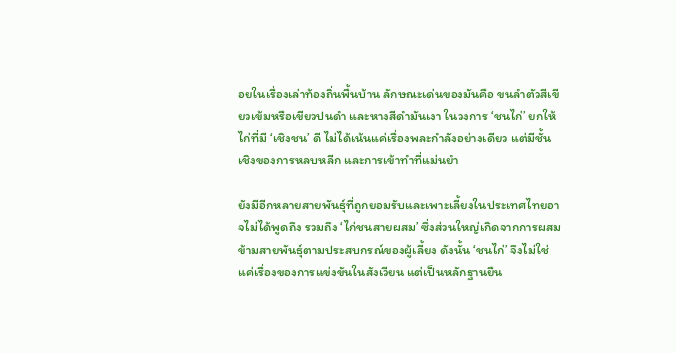อยในเรื่องเล่าท้องถิ่นพื้นบ้าน ลักษณะเด่นของมันคือ ขนลำตัวสีเขียวเข้มหรือเขียวปนดำ และหางสีดำมันเงา ในวงการ ‘ชนไก่’ ยกให้ไก่ที่มี ‘เชิงชน’ ดี ไม่ได้เน้นแค่เรื่องพละกำลังอย่างเดียว แต่มีชั้นเชิงของการหลบหลีก และการเข้าทำที่แม่นยำ

ยังมีอีกหลายสายพันธุ์ที่ถูกยอมรับและเพาะเลี้ยงในประเทศไทยอาจไม่ได้พูดถึง รวมถึง ‘ไก่ชนสายผสม’ ซึ่งส่วนใหญ่เกิดจากการผสมข้ามสายพันธุ์ตามประสบกรณ์ของผู้เลี้ยง ดังนั้น ‘ชนไก่’ จึงไม่ใช่แค่เรื่องของการแข่งขันในสังเวียน แต่เป็นหลักฐานยืน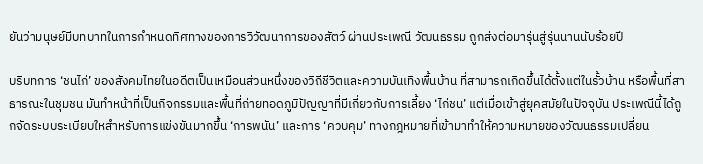ยันว่ามนุษย์มีบทบาทในการกำหนดทิศทางของการวิวัฒนาการของสัตว์ ผ่านประเพณี วัฒนธรรม ถูกส่งต่อมารุ่นสู่รุ่นนานนับร้อยปี

บริบทการ ‘ชนไก่’ ของสังคมไทยในอดีตเป็นเหมือนส่วนหนึ่งของวิถีชีวิตและความบันเทิงพื้นบ้าน ที่สามารถเกิดขึ้นได้ตั้งแต่ในรั้วบ้าน หรือพื้นที่สาธารณะในชุมชน มันทำหน้าที่เป็นกิจกรรมและพื้นที่ถ่ายทอดภูมิปัญญาที่มีเกี่ยวกับการเลี้ยง ‘ไก่ชน’ แต่เมื่อเข้าสู่ยุคสมัยในปัจจุบัน ประเพณีนี้ได้ถูกจัดระบบระเบียบใหสำหรับการแข่งขันมากขึ้น ‘การพนัน’ และการ ‘ควบคุม’ ทางกฎหมายที่เข้ามาทำให้ความหมายของวัฒนธรรมเปลี่ยน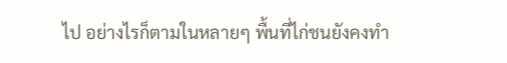ไป อย่างไรก็ตามในหลายๆ พื้นที่ไก่ชนยังคงทำ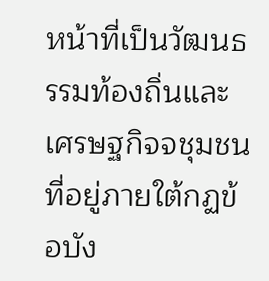หน้าที่เป็นวัฒนธรรมท้องถิ่นและเศรษฐกิจจชุมชนที่อยู่ภายใต้กฏข้อบัง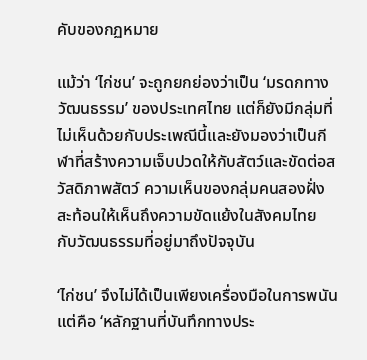คับของกฏหมาย

แม้ว่า ‘ไก่ชน’ จะถูกยกย่องว่าเป็น ‘มรดกทางวัฒนธรรม’ ของประเทศไทย แต่ก็ยังมีกลุ่มที่ไม่เห็นด้วยกับประเพณีนี้และยังมองว่าเป็นกีฬาที่สร้างความเจ็บปวดให้กับสัตว์และขัดต่อสวัสดิภาพสัตว์ ความเห็นของกลุ่มคนสองฝั่งสะท้อนให้เห็นถึงความขัดแย้งในสังคมไทย กับวัฒนธรรมที่อยู่มาถึงปัจจุบัน

‘ไก่ชน’ จึงไม่ได้เป็นเพียงเครื่องมือในการพนัน แต่คือ ‘หลักฐานที่บันทึกทางประ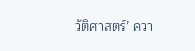วัติศาสตร์’ ควา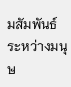มสัมพันธ์ระหว่างมนุษ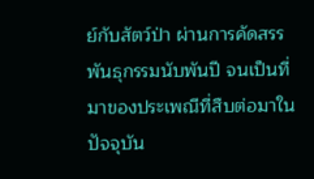ย์กับสัตว์ป่า ผ่านการคัดสรรพันธุกรรมนับพันปี จนเป็นที่มาของประเพณีที่สืบต่อมาในปัจจุบัน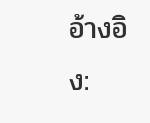อ้างอิง: